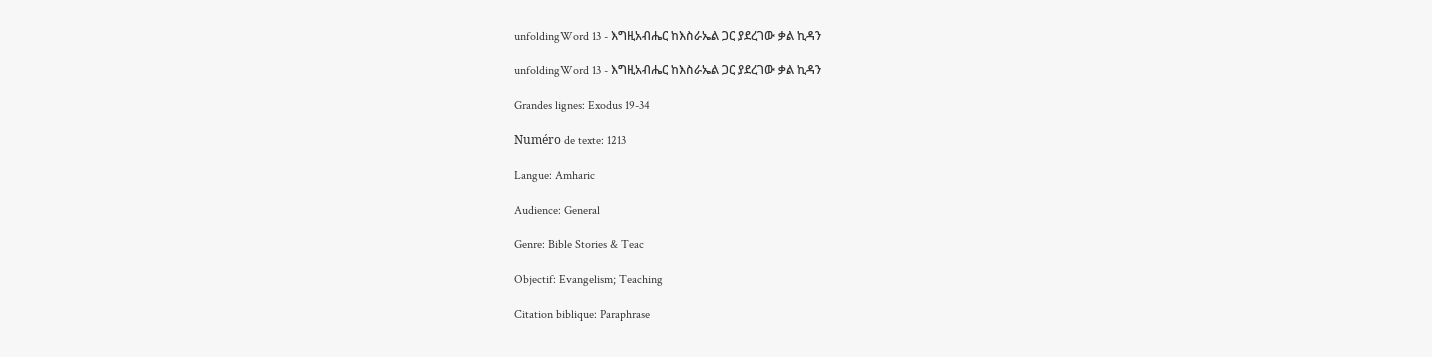unfoldingWord 13 - እግዚአብሔር ከእስራኤል ጋር ያደረገው ቃል ኪዳን

unfoldingWord 13 - እግዚአብሔር ከእስራኤል ጋር ያደረገው ቃል ኪዳን

Grandes lignes: Exodus 19-34

Numéro de texte: 1213

Langue: Amharic

Audience: General

Genre: Bible Stories & Teac

Objectif: Evangelism; Teaching

Citation biblique: Paraphrase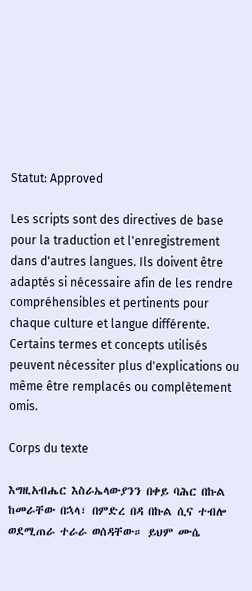Statut: Approved

Les scripts sont des directives de base pour la traduction et l'enregistrement dans d'autres langues. Ils doivent être adaptés si nécessaire afin de les rendre compréhensibles et pertinents pour chaque culture et langue différente. Certains termes et concepts utilisés peuvent nécessiter plus d'explications ou même être remplacés ou complètement omis.

Corps du texte

እግዚአብሔር እስራኤላውያንን በቀይ ባሕር በኩል ከመራቸው በኋላ፣ በምድረ በዳ በኩል ሲና ተብሎ ወደሚጠራ ተራራ ወሰዳቸው። ይህም ሙሴ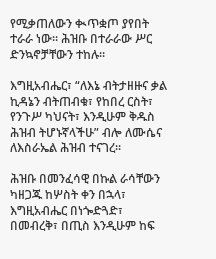የሚቃጠለውን ቊጥቋጦ ያየበት ተራራ ነው። ሕዝቡ በተራራው ሥር ድንኳኖቻቸውን ተከሉ።

እግዚአብሔር፣ “ለእኔ ብትታዘዙና ቃል ኪዳኔን ብትጠብቁ፣ የከበረ ርስት፣ የንጉሥ ካህናት፣ እንዲሁም ቅዱስ ሕዝብ ትሆኑኛላችሁ” ብሎ ለሙሴና ለእስራኤል ሕዝብ ተናገረ።

ሕዝቡ በመንፈሳዊ በኩል ራሳቸውን ካዘጋጁ ከሦስት ቀን በኋላ፣ እግዚአብሔር በነጐድጓድ፣ በመብረቅ፣ በጢስ እንዲሁም ከፍ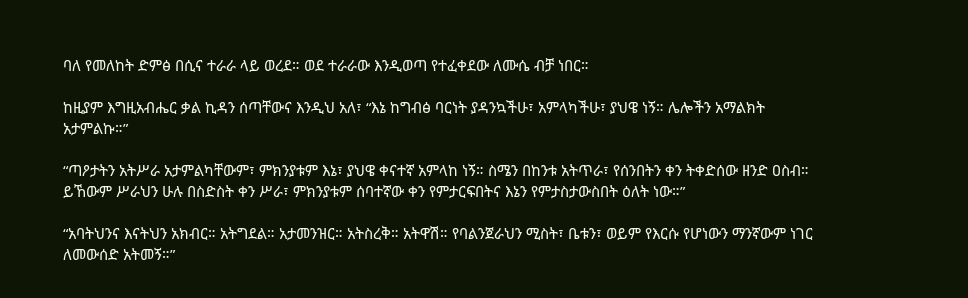ባለ የመለከት ድምፅ በሲና ተራራ ላይ ወረደ። ወደ ተራራው እንዲወጣ የተፈቀደው ለሙሴ ብቻ ነበር።

ከዚያም እግዚአብሔር ቃል ኪዳን ሰጣቸውና እንዲህ አለ፣ “እኔ ከግብፅ ባርነት ያዳንኳችሁ፣ አምላካችሁ፣ ያህዌ ነኝ። ሌሎችን አማልክት አታምልኩ።”

“ጣዖታትን አትሥራ አታምልካቸውም፣ ምክንያቱም እኔ፣ ያህዌ ቀናተኛ አምላከ ነኝ። ስሜን በከንቱ አትጥራ፣ የሰንበትን ቀን ትቀድሰው ዘንድ ዐስብ። ይኸውም ሥራህን ሁሉ በስድስት ቀን ሥራ፣ ምክንያቱም ሰባተኛው ቀን የምታርፍበትና እኔን የምታስታውስበት ዕለት ነው።”

“አባትህንና እናትህን አክብር። አትግደል። አታመንዝር። አትስረቅ። አትዋሽ። የባልንጀራህን ሚስት፣ ቤቱን፣ ወይም የእርሱ የሆነውን ማንኛውም ነገር ለመውሰድ አትመኝ።”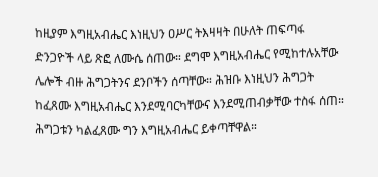ከዚያም እግዚአብሔር እነዚህን ዐሥር ትእዛዛት በሁለት ጠፍጣፋ ድንጋዮች ላይ ጽፎ ለሙሴ ሰጠው። ደግሞ እግዚአብሔር የሚከተሉአቸው ሌሎች ብዙ ሕግጋትንና ደንቦችን ሰጣቸው። ሕዝቡ እነዚህን ሕግጋት ከፈጸሙ እግዚአብሔር እንደሚባርካቸውና እንደሚጠብቃቸው ተስፋ ሰጠ። ሕግጋቱን ካልፈጸሙ ግን እግዚአብሔር ይቀጣቸዋል።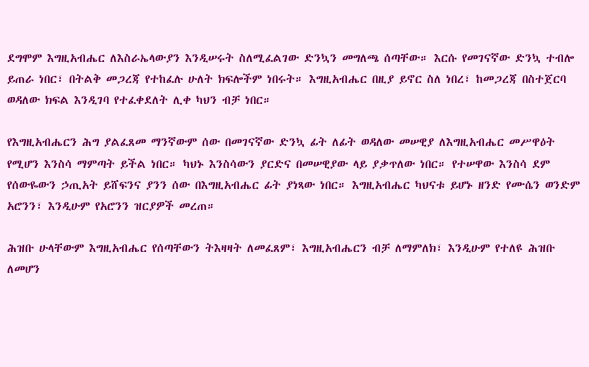ደግሞም እግዚአብሔር ለእስራኤላውያን እንዲሠሩት ስለሚፈልገው ድንኳን መግለጫ ሰጣቸው። እርሱ የመገናኛው ድንኳ ተብሎ ይጠራ ነበር፣ በትልቅ መጋረጃ የተከፈሉ ሁለት ክፍሎችም ነበሩት። እግዚአብሔር በዚያ ይኖር ስለ ነበረ፣ ከመጋረጃ በስተጀርባ ወዳለው ክፍል እንዲገባ የተፈቀደለት ሊቀ ካህን ብቻ ነበር።

የእግዚአብሔርን ሕግ ያልፈጸመ ማንኛውም ሰው በመገናኛው ድንኳ ፊት ለፊት ወዳለው መሠዊያ ለእግዚአብሔር መሥዋዕት የሚሆን እንስሳ ማምጣት ይችል ነበር። ካህኑ እንስሳውን ያርድና በመሠዊያው ላይ ያቃጥለው ነበር። የተሠዋው እንስሳ ደም የሰውዬውን ኃጢአት ይሸፍንና ያንን ሰው በእግዚአብሔር ፊት ያነጻው ነበር። እግዚአብሔር ካህናቱ ይሆኑ ዘንድ የሙሴን ወንድም አሮንን፣ እንዲሁም የአሮንን ዝርያዎች መረጠ።

ሕዝቡ ሁላቸውም እግዚአብሔር የሰጣቸውን ትእዛዛት ለመፈጸም፣ እግዚአብሔርን ብቻ ለማምለክ፣ እንዲሁም የተለዩ ሕዝቡ ለመሆን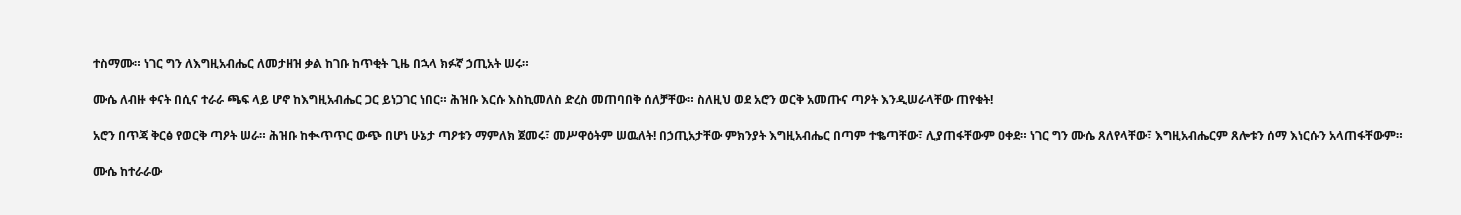ተስማሙ። ነገር ግን ለእግዚአብሔር ለመታዘዝ ቃል ከገቡ ከጥቂት ጊዜ በኋላ ክፉኛ ኃጢአት ሠሩ።

ሙሴ ለብዙ ቀናት በሲና ተራራ ጫፍ ላይ ሆኖ ከእግዚአብሔር ጋር ይነጋገር ነበር። ሕዝቡ እርሱ እስኪመለስ ድረስ መጠባበቅ ሰለቻቸው። ስለዚህ ወደ አሮን ወርቅ አመጡና ጣዖት እንዲሠራላቸው ጠየቁት!

አሮን በጥጃ ቅርፅ የወርቅ ጣዖት ሠራ። ሕዝቡ ከቊጥጥር ውጭ በሆነ ሁኔታ ጣዖቱን ማምለክ ጀመሩ፣ መሥዋዕትም ሠዉለት! በኃጢአታቸው ምክንያት እግዚአብሔር በጣም ተቈጣቸው፣ ሊያጠፋቸውም ዐቀደ። ነገር ግን ሙሴ ጸለየላቸው፣ እግዚአብሔርም ጸሎቱን ሰማ እነርሱን አላጠፋቸውም።

ሙሴ ከተራራው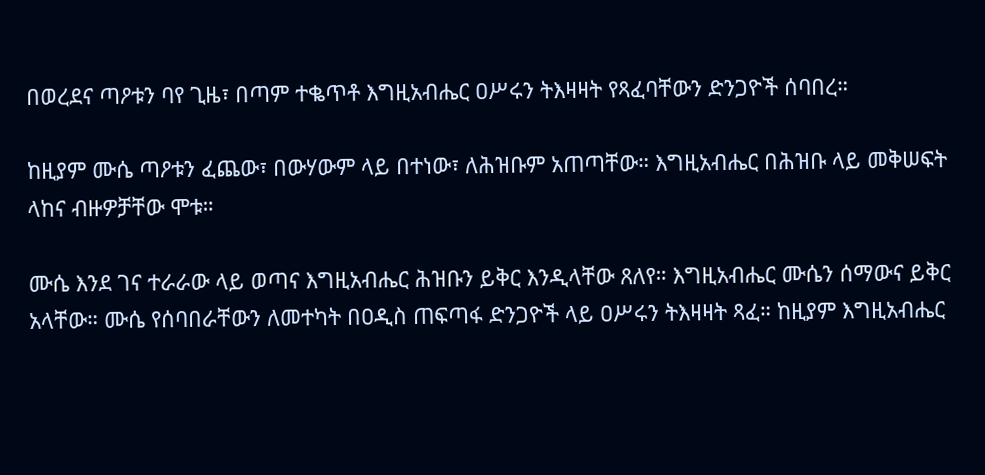በወረደና ጣዖቱን ባየ ጊዜ፣ በጣም ተቈጥቶ እግዚአብሔር ዐሥሩን ትእዛዛት የጻፈባቸውን ድንጋዮች ሰባበረ።

ከዚያም ሙሴ ጣዖቱን ፈጨው፣ በውሃውም ላይ በተነው፣ ለሕዝቡም አጠጣቸው። እግዚአብሔር በሕዝቡ ላይ መቅሠፍት ላከና ብዙዎቻቸው ሞቱ።

ሙሴ እንደ ገና ተራራው ላይ ወጣና እግዚአብሔር ሕዝቡን ይቅር እንዲላቸው ጸለየ። እግዚአብሔር ሙሴን ሰማውና ይቅር አላቸው። ሙሴ የሰባበራቸውን ለመተካት በዐዲስ ጠፍጣፋ ድንጋዮች ላይ ዐሥሩን ትእዛዛት ጻፈ። ከዚያም እግዚአብሔር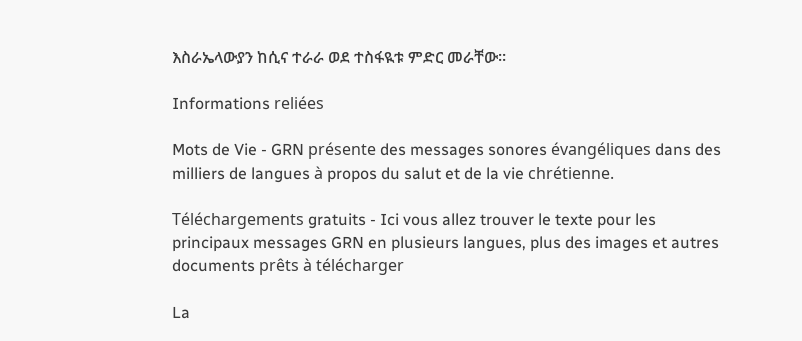እስራኤላውያን ከሲና ተራራ ወደ ተስፋዪቱ ምድር መራቸው።

Informations reliées

Mots de Vie - GRN présente des messages sonores évangéliques dans des milliers de langues à propos du salut et de la vie chrétienne.

Téléchargements gratuits - Ici vous allez trouver le texte pour les principaux messages GRN en plusieurs langues, plus des images et autres documents prêts à télécharger

La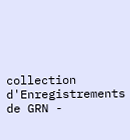collection d'Enregistrements de GRN -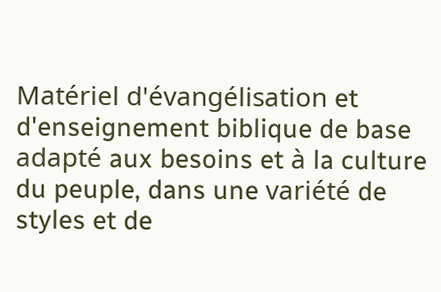Matériel d'évangélisation et d'enseignement biblique de base adapté aux besoins et à la culture du peuple, dans une variété de styles et de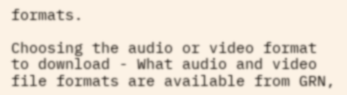formats.

Choosing the audio or video format to download - What audio and video file formats are available from GRN,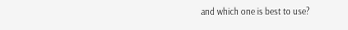and which one is best to use?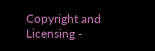Copyright and Licensing -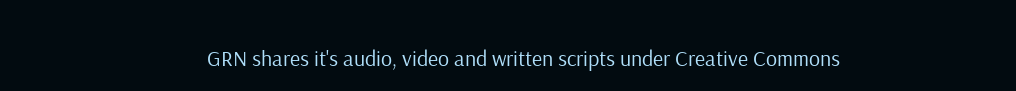GRN shares it's audio, video and written scripts under Creative Commons